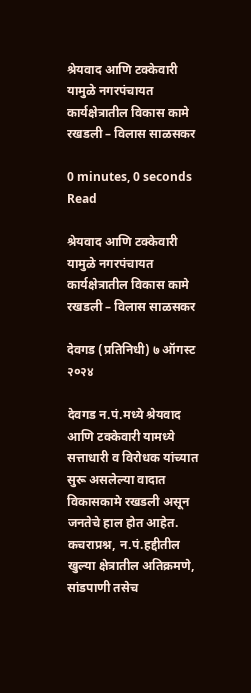श्रेयवाद आणि टक्केवारी यामुळे नगरपंचायत कार्यक्षेत्रातील विकास कामे रखडली – विलास साळसकर

0 minutes, 0 seconds Read

श्रेयवाद आणि टक्केवारी यामुळे नगरपंचायत कार्यक्षेत्रातील विकास कामे रखडली – विलास साळसकर

देवगड (प्रतिनिधी) ७ ऑगस्ट २०२४

देवगड न.पं.मध्ये श्रेयवाद आणि टक्केवारी यामध्ये सत्ताधारी व विरोधक यांच्यात सुरू असलेल्या वादात विकासकामे रखडली असून जनतेचे हाल होत आहेत. कचराप्रश्न, न.पं.हद्दीतील खुल्या क्षेत्रातील अतिक्रमणे, सांडपाणी तसेच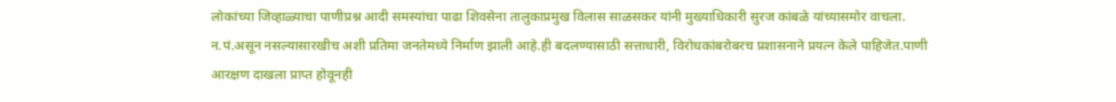लोकांच्या जिव्हाळ्याचा पाणीप्रश्न आदी समस्यांचा पाढा शिवसेना तालुकाप्रमुख विलास साळसकर यांनी मुख्याधिकारी सुरज कांबळे यांच्यासमोर वाचला. न.पं.असून नसल्यासारखीच अशी प्रतिमा जनतेमध्ये निर्माण झाली आहे.ही बदलण्यासाठी सत्ताधारी, विरोधकांबरोबरच प्रशासनाने प्रयत्न केले पाहिजेत.पाणी आरक्षण दाखला प्राप्त होवूनही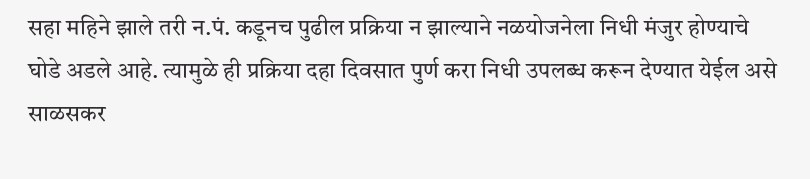सहा महिने झाले तरी न.पं. कडूनच पुढील प्रक्रिया न झाल्याने नळयोजनेला निधी मंजुर होण्याचे घोडे अडले आहे. त्यामुळे ही प्रक्रिया दहा दिवसात पुर्ण करा निधी उपलब्ध करून देण्यात येईल असे साळसकर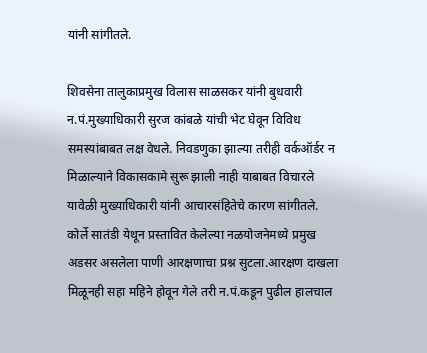यांनी सांगीतले.

शिवसेना तालुकाप्रमुख विलास साळसकर यांनी बुधवारी न.पं.मुख्याधिकारी सुरज कांबळे यांची भेट घेवून विविध समस्यांबाबत लक्ष वेधले. निवडणुका झाल्या तरीही वर्कऑर्डर न मिळाल्याने विकासकामे सुरू झाली नाही याबाबत विचारले यावेळी मुख्याधिकारी यांनी आचारसंहितेचे कारण सांगीतले. कोर्ले सातंडी येथून प्रस्तावित केलेल्या नळयोजनेमध्ये प्रमुख अडसर असलेला पाणी आरक्षणाचा प्रश्न सुटला.आरक्षण दाखला मिळूनही सहा महिने होवून गेले तरी न.पं.कडून पुढील हालचाल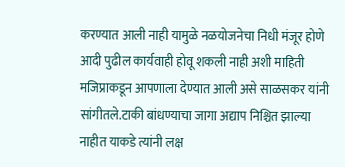करण्यात आली नाही यामुळे नळयोजनेचा निधी मंजूर होणे आदी पुढील कार्यवाही होवू शकली नाही अशी माहिती मजिप्राकडून आपणाला देण्यात आली असे साळसकर यांनी सांगीतले.टाकी बांधण्याचा जागा अद्याप निश्चित झाल्या नाहीत याकडे त्यांनी लक्ष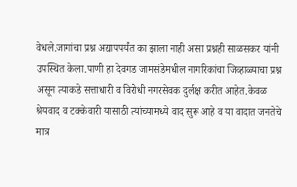वेधले.जागांचा प्रश्न अद्यापपर्यंत का झाला नाही असा प्रश्नही साळसकर यांनी उपस्थित केला.पाणी हा देवगड जामसंडेमधील नागरिकांचा जिव्हाळ्याचा प्रश्न असून त्याकडे सत्ताधारी व विरोधी नगरसेवक दुर्लक्ष करीत आहेत.केवळ श्रेयवाद व टक्केवारी यासाठी त्यांच्यामध्ये वाद सुरू आहे व या वादात जनतेचे मात्र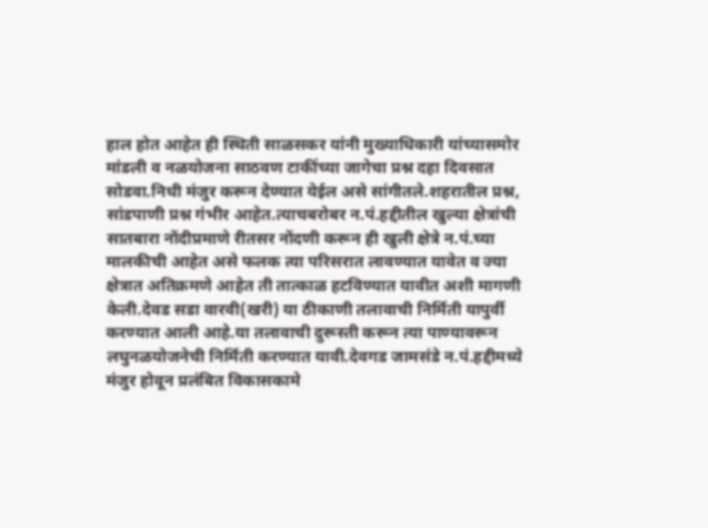हाल होत आहेत ही स्थिती साळसकर यांनी मुख्याधिकारी यांच्यासमोर मांडली व नळयोजना साठवण टाकींच्या जागेचा प्रश्न दहा दिवसात सोडवा.निधी मंजुर करून देण्यात येईल असे सांगीतले.शहरातील प्रश्न, सांडपाणी प्रश्न गंभीर आहेत.त्याचबरोबर न.पं.हद्दीतील खुल्या क्षेत्रांची सातबारा नोंदीप्रमाणे रीतसर नोंदणी करून ही खुली क्षेत्रे न.पं.च्या मालकीची आहेत असे फलक त्या परिसरात लावण्यात यावेत व ज्या क्षेत्रात अतिक्रमणे आहेत ती तात्काळ हटविण्यात यावीत अशी मागणी केली.देवड सडा वारवी(खरी) या ठीकाणी तलावाची निर्मिती यापुर्वी करण्यात आली आहे.या तलावाची दुरूस्ती करून त्या पाण्यावरून लघुनळयोजनेची निर्मिती करण्यात यावी.देवगड जामसंडे न.पं.हद्दीमध्ये मंजुर होवून प्रलंबित विकासकामे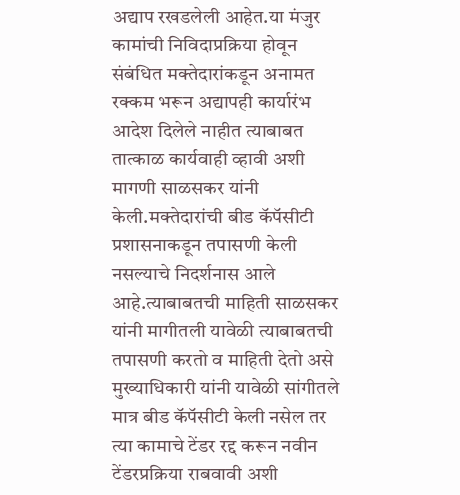अद्याप रखडलेली आहेत.या मंजुर कामांची निविदाप्रक्रिया होवून संबंधित मक्तेदारांकडून अनामत रक्कम भरून अद्यापही कार्यारंभ आदेश दिलेले नाहीत त्याबाबत तात्काळ कार्यवाही व्हावी अशी मागणी साळसकर यांनी केली.मक्तेदारांची बीड कॅपॅसीटी प्रशासनाकडून तपासणी केली नसल्याचे निदर्शनास आले आहे.त्याबाबतची माहिती साळसकर यांनी मागीतली यावेळी त्याबाबतची तपासणी करतो व माहिती देतो असे मुख्याधिकारी यांनी यावेळी सांगीतले मात्र बीड कॅपॅसीटी केली नसेल तर त्या कामाचे टेंडर रद्द करून नवीन टेंडरप्रक्रिया राबवावी अशी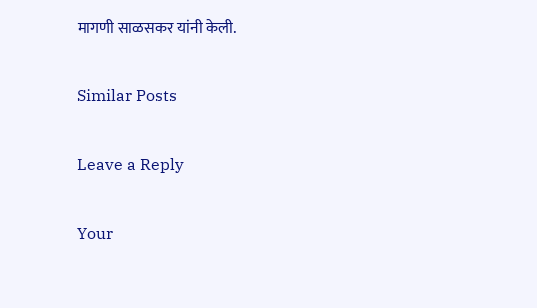मागणी साळसकर यांनी केली.

Similar Posts

Leave a Reply

Your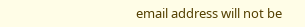email address will not be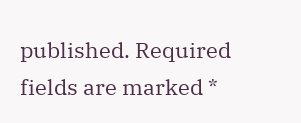published. Required fields are marked *